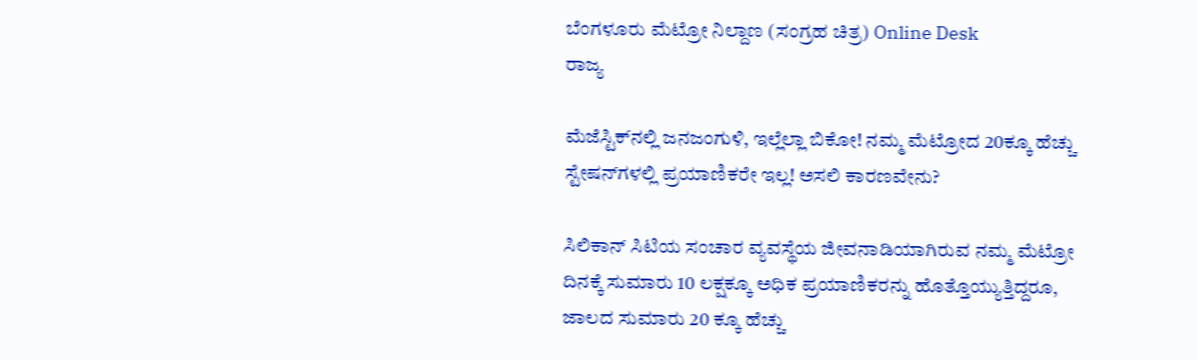ಬೆಂಗಳೂರು ಮೆಟ್ರೋ ನಿಲ್ದಾಣ (ಸಂಗ್ರಹ ಚಿತ್ರ) Online Desk
ರಾಜ್ಯ

ಮೆಜೆಸ್ಟಿಕ್‌ನಲ್ಲಿ ಜನಜಂಗುಳಿ, ಇಲ್ಲೆಲ್ಲಾ ಬಿಕೋ! ನಮ್ಮ ಮೆಟ್ರೋದ 20ಕ್ಕೂ ಹೆಚ್ಚು ಸ್ಟೇಷನ್‌ಗಳಲ್ಲಿ ಪ್ರಯಾಣಿಕರೇ ಇಲ್ಲ! ಅಸಲಿ ಕಾರಣವೇನು?

ಸಿಲಿಕಾನ್ ಸಿಟಿಯ ಸಂಚಾರ ವ್ಯವಸ್ಥೆಯ ಜೀವನಾಡಿಯಾಗಿರುವ ನಮ್ಮ ಮೆಟ್ರೋ ದಿನಕ್ಕೆ ಸುಮಾರು 10 ಲಕ್ಷಕ್ಕೂ ಅಧಿಕ ಪ್ರಯಾಣಿಕರನ್ನು ಹೊತ್ತೊಯ್ಯುತ್ತಿದ್ದರೂ, ಜಾಲದ ಸುಮಾರು 20 ಕ್ಕೂ ಹೆಚ್ಚು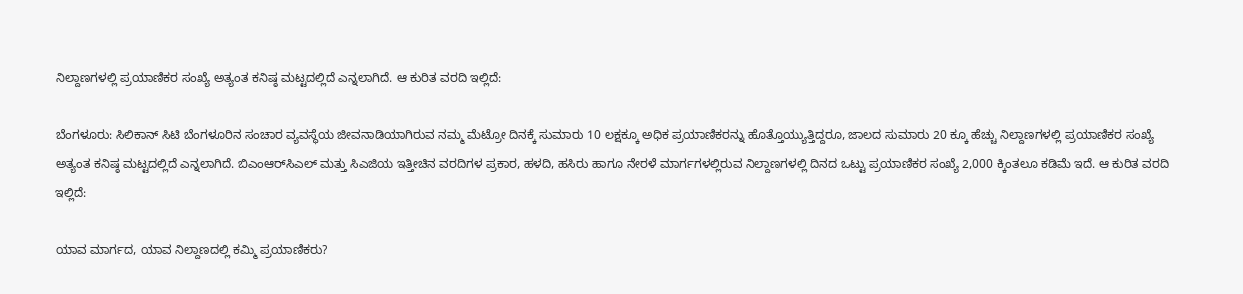ನಿಲ್ದಾಣಗಳಲ್ಲಿ ಪ್ರಯಾಣಿಕರ ಸಂಖ್ಯೆ ಅತ್ಯಂತ ಕನಿಷ್ಠ ಮಟ್ಟದಲ್ಲಿದೆ ಎನ್ನಲಾಗಿದೆ. ಆ ಕುರಿತ ವರದಿ ಇಲ್ಲಿದೆ:

ಬೆಂಗಳೂರು: ಸಿಲಿಕಾನ್ ಸಿಟಿ ಬೆಂಗಳೂರಿನ ಸಂಚಾರ ವ್ಯವಸ್ಥೆಯ ಜೀವನಾಡಿಯಾಗಿರುವ ನಮ್ಮ ಮೆಟ್ರೋ ದಿನಕ್ಕೆ ಸುಮಾರು 10 ಲಕ್ಷಕ್ಕೂ ಅಧಿಕ ಪ್ರಯಾಣಿಕರನ್ನು ಹೊತ್ತೊಯ್ಯುತ್ತಿದ್ದರೂ, ಜಾಲದ ಸುಮಾರು 20 ಕ್ಕೂ ಹೆಚ್ಚು ನಿಲ್ದಾಣಗಳಲ್ಲಿ ಪ್ರಯಾಣಿಕರ ಸಂಖ್ಯೆ ಅತ್ಯಂತ ಕನಿಷ್ಠ ಮಟ್ಟದಲ್ಲಿದೆ ಎನ್ನಲಾಗಿದೆ. ಬಿಎಂಆರ್‌ಸಿಎಲ್ ಮತ್ತು ಸಿಎಜಿಯ ಇತ್ತೀಚಿನ ವರದಿಗಳ ಪ್ರಕಾರ, ಹಳದಿ, ಹಸಿರು ಹಾಗೂ ನೇರಳೆ ಮಾರ್ಗಗಳಲ್ಲಿರುವ ನಿಲ್ದಾಣಗಳಲ್ಲಿ ದಿನದ ಒಟ್ಟು ಪ್ರಯಾಣಿಕರ ಸಂಖ್ಯೆ 2,000 ಕ್ಕಿಂತಲೂ ಕಡಿಮೆ ಇದೆ. ಆ ಕುರಿತ ವರದಿ ಇಲ್ಲಿದೆ:

ಯಾವ ಮಾರ್ಗದ, ಯಾವ ನಿಲ್ದಾಣದಲ್ಲಿ ಕಮ್ಮಿ ಪ್ರಯಾಣಿಕರು?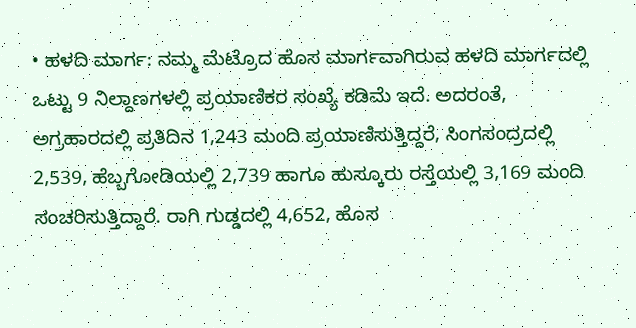• ಹಳದಿ ಮಾರ್ಗ: ನಮ್ಮ ಮೆಟ್ರೊದ ಹೊಸ ಮಾರ್ಗವಾಗಿರುವ ಹಳದಿ ಮಾರ್ಗದಲ್ಲಿ ಒಟ್ಟು 9 ನಿಲ್ದಾಣಗಳಲ್ಲಿ ಪ್ರಯಾಣಿಕರ ಸಂಖ್ಯೆ ಕಡಿಮೆ ಇದೆ. ಅದರಂತೆ, ಅಗ್ರಹಾರದಲ್ಲಿ ಪ್ರತಿದಿನ 1,243 ಮಂದಿ ಪ್ರಯಾಣಿಸುತ್ತಿದ್ದರೆ, ಸಿಂಗಸಂದ್ರದಲ್ಲಿ 2,539, ಹೆಬ್ಬಗೋಡಿಯಲ್ಲಿ 2,739 ಹಾಗೂ ಹುಸ್ಕೂರು ರಸ್ತೆಯಲ್ಲಿ 3,169 ಮಂದಿ ಸಂಚರಿಸುತ್ತಿದ್ದಾರೆ. ರಾಗಿ ಗುಡ್ಡದಲ್ಲಿ 4,652, ಹೊಸ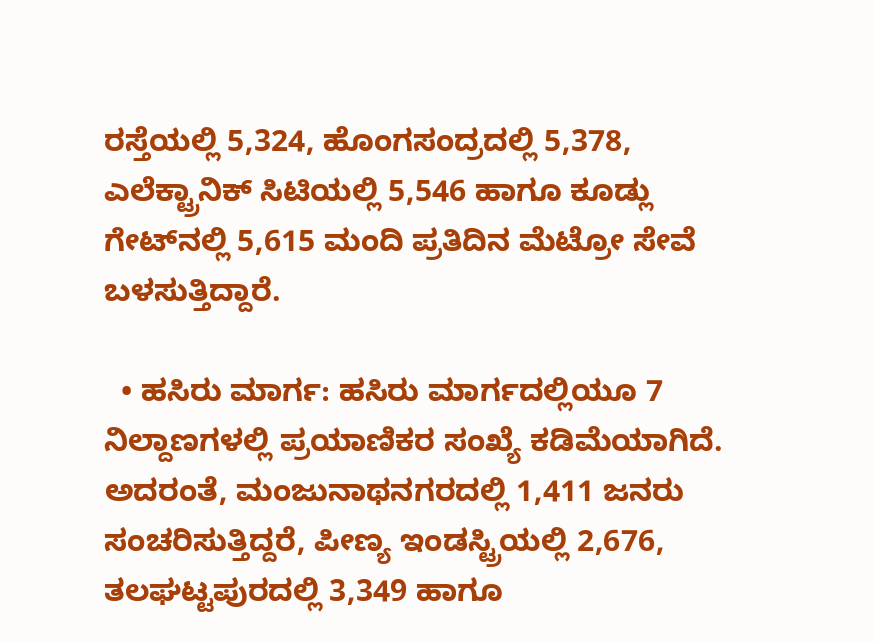ರಸ್ತೆಯಲ್ಲಿ 5,324, ಹೊಂಗಸಂದ್ರದಲ್ಲಿ 5,378, ಎಲೆಕ್ಟ್ರಾನಿಕ್ ಸಿಟಿಯಲ್ಲಿ 5,546 ಹಾಗೂ ಕೂಡ್ಲು ಗೇಟ್‌ನಲ್ಲಿ 5,615 ಮಂದಿ ಪ್ರತಿದಿನ ಮೆಟ್ರೋ ಸೇವೆ ಬಳಸುತ್ತಿದ್ದಾರೆ.

  • ಹಸಿರು ಮಾರ್ಗ: ಹಸಿರು ಮಾರ್ಗದಲ್ಲಿಯೂ 7 ನಿಲ್ದಾಣಗಳಲ್ಲಿ ಪ್ರಯಾಣಿಕರ ಸಂಖ್ಯೆ ಕಡಿಮೆಯಾಗಿದೆ. ಅದರಂತೆ, ಮಂಜುನಾಥನಗರದಲ್ಲಿ 1,411 ಜನರು ಸಂಚರಿಸುತ್ತಿದ್ದರೆ, ಪೀಣ್ಯ ಇಂಡಸ್ಟ್ರಿಯಲ್ಲಿ 2,676, ತಲಘಟ್ಟಪುರದಲ್ಲಿ 3,349 ಹಾಗೂ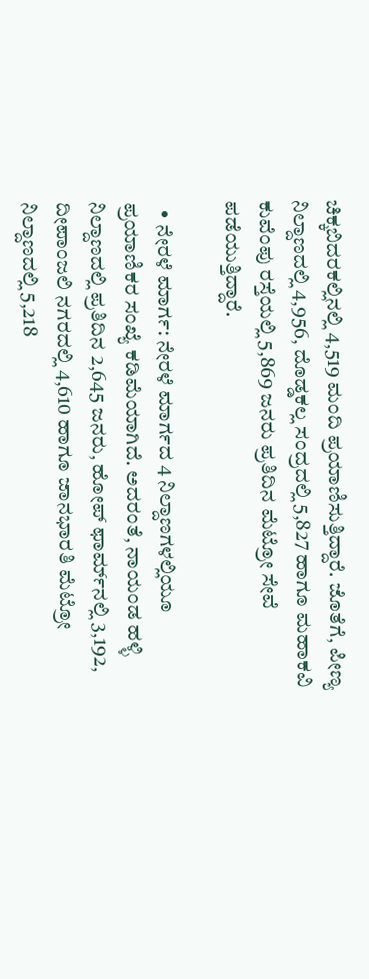ಚಿಕ್ಕಬಿದರಕಲ್ಲಿನಲ್ಲಿ 4,519 ಮಂದಿ ಪ್ರಯಾಣಿಸುತ್ತಿದ್ದಾರೆ. ಜೊತೆಗೆ, ಪೀಣ್ಯ ನಿಲ್ದಾಣದಲ್ಲಿ 4,956, ದೊಡ್ಡಕಲ್ಲ ಸಂದ್ರದಲ್ಲಿ 5,827 ಹಾಗೂ ಮಹಾಕವಿ ಕುವೆಂಪು ರಸ್ತೆಯಲ್ಲಿ 5,869 ಜನರು ಪ್ರತಿದಿನ ಮೆಟ್ರೋ ಸೇವೆ ಪಡೆಯುತ್ತಿದ್ದಾರೆ.

  • ನೇರಳೆ ಮಾರ್ಗ: ನೇರಳೆ ಮಾರ್ಗದ 4 ನಿಲ್ದಾಣಗಳಲ್ಲಿಯೂ ಪ್ರಯಾಣಿಕರ ಸಂಖ್ಯೆ ಕಡಿಮೆಯಾಗಿದೆ. ಅದರಂತೆ, ನಾಯಂಡ ಹಳ್ಳಿ ನಿಲ್ದಾಣದಲ್ಲಿ ಪ್ರತಿದಿನ 2,645 ಜನರು, ಹೋಪ್ ಫಾರ್ಮ್‌ನಲ್ಲಿ 3,192, ದೀಪಾಂಜಲಿ ನಗರದಲ್ಲಿ 4,610 ಹಾಗೂ ಜಾನಭಾರತಿ ಮೆಟ್ರೋ ನಿಲ್ದಾಣದಲ್ಲಿ 5,218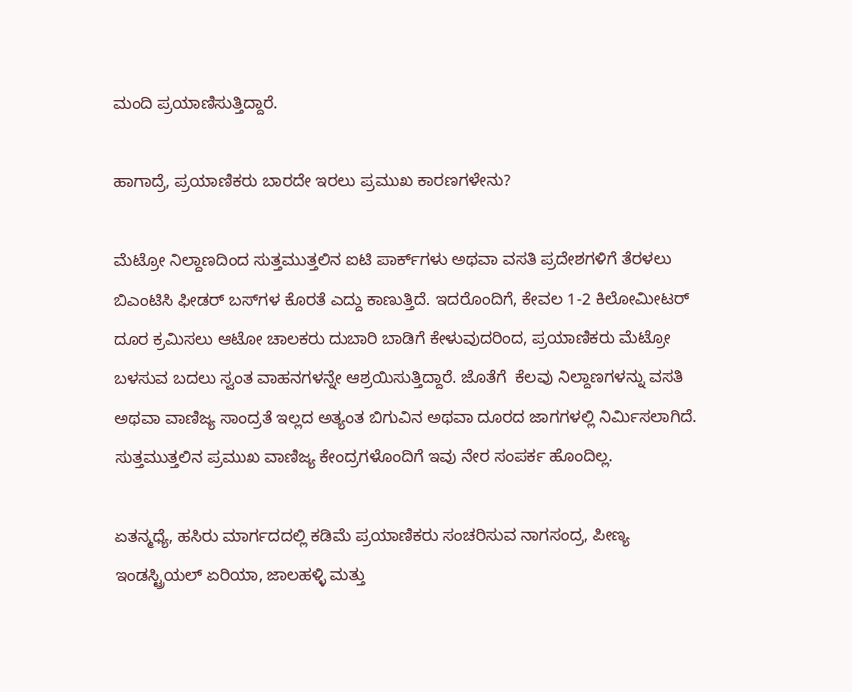ಮಂದಿ ಪ್ರಯಾಣಿಸುತ್ತಿದ್ದಾರೆ.

ಹಾಗಾದ್ರೆ, ಪ್ರಯಾಣಿಕರು ಬಾರದೇ ಇರಲು ಪ್ರಮುಖ ಕಾರಣಗಳೇನು?

ಮೆಟ್ರೋ ನಿಲ್ದಾಣದಿಂದ ಸುತ್ತಮುತ್ತಲಿನ ಐಟಿ ಪಾರ್ಕ್‌ಗಳು ಅಥವಾ ವಸತಿ ಪ್ರದೇಶಗಳಿಗೆ ತೆರಳಲು ಬಿಎಂಟಿಸಿ ಫೀಡರ್ ಬಸ್‌ಗಳ ಕೊರತೆ ಎದ್ದು ಕಾಣುತ್ತಿದೆ. ಇದರೊಂದಿಗೆ, ಕೇವಲ 1-2 ಕಿಲೋಮೀಟರ್ ದೂರ ಕ್ರಮಿಸಲು ಆಟೋ ಚಾಲಕರು ದುಬಾರಿ ಬಾಡಿಗೆ ಕೇಳುವುದರಿಂದ, ಪ್ರಯಾಣಿಕರು ಮೆಟ್ರೋ ಬಳಸುವ ಬದಲು ಸ್ವಂತ ವಾಹನಗಳನ್ನೇ ಆಶ್ರಯಿಸುತ್ತಿದ್ದಾರೆ. ಜೊತೆಗೆ  ಕೆಲವು ನಿಲ್ದಾಣಗಳನ್ನು ವಸತಿ ಅಥವಾ ವಾಣಿಜ್ಯ ಸಾಂದ್ರತೆ ಇಲ್ಲದ ಅತ್ಯಂತ ಬಿಗುವಿನ ಅಥವಾ ದೂರದ ಜಾಗಗಳಲ್ಲಿ ನಿರ್ಮಿಸಲಾಗಿದೆ. ಸುತ್ತಮುತ್ತಲಿನ ಪ್ರಮುಖ ವಾಣಿಜ್ಯ ಕೇಂದ್ರಗಳೊಂದಿಗೆ ಇವು ನೇರ ಸಂಪರ್ಕ ಹೊಂದಿಲ್ಲ.

ಏತನ್ಮಧ್ಯೆ, ಹಸಿರು ಮಾರ್ಗದದಲ್ಲಿ ಕಡಿಮೆ ಪ್ರಯಾಣಿಕರು ಸಂಚರಿಸುವ ನಾಗಸಂದ್ರ, ಪೀಣ್ಯ ಇಂಡಸ್ಟ್ರಿಯಲ್ ಏರಿಯಾ, ಜಾಲಹಳ್ಳಿ ಮತ್ತು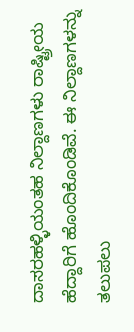ದಾಸರಹಳ್ಳಿಯಂತಹ ನಿಲ್ದಾಣಗಳು ರಾಷ್ಟ್ರೀಯ ಹೆದ್ದಾರಿಗೆ ಹೊಂದಿಕೊಂಡಿವೆ. ಈ ನಿಲ್ದಾಣಗಳನ್ನು ತಲುಪಲು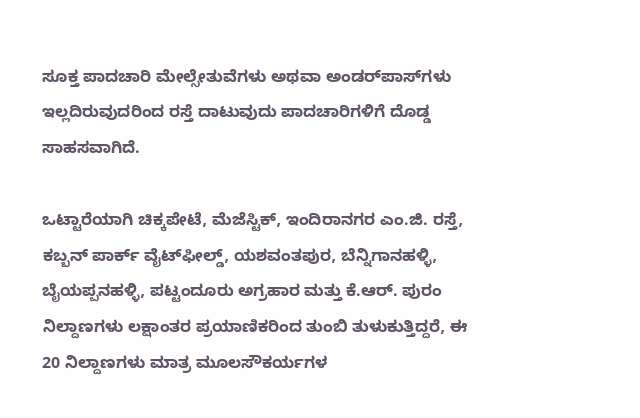ಸೂಕ್ತ ಪಾದಚಾರಿ ಮೇಲ್ಸೇತುವೆಗಳು ಅಥವಾ ಅಂಡರ್‌ಪಾಸ್‌ಗಳು ಇಲ್ಲದಿರುವುದರಿಂದ ರಸ್ತೆ ದಾಟುವುದು ಪಾದಚಾರಿಗಳಿಗೆ ದೊಡ್ಡ ಸಾಹಸವಾಗಿದೆ.

ಒಟ್ಟಾರೆಯಾಗಿ ಚಿಕ್ಕಪೇಟೆ, ಮೆಜೆಸ್ಟಿಕ್, ಇಂದಿರಾನಗರ ಎಂ.ಜಿ. ರಸ್ತೆ, ಕಬ್ಬನ್ ಪಾರ್ಕ್ ವೈಟ್‌ಫೀಲ್ಡ್, ಯಶವಂತಪುರ, ಬೆನ್ನಿಗಾನಹಳ್ಳಿ, ಬೈಯಪ್ಪನಹಳ್ಳಿ, ಪಟ್ಟಂದೂರು ಅಗ್ರಹಾರ ಮತ್ತು ಕೆ.ಆರ್. ಪುರಂ ನಿಲ್ದಾಣಗಳು ಲಕ್ಷಾಂತರ ಪ್ರಯಾಣಿಕರಿಂದ ತುಂಬಿ ತುಳುಕುತ್ತಿದ್ದರೆ, ಈ 20 ನಿಲ್ದಾಣಗಳು ಮಾತ್ರ ಮೂಲಸೌಕರ್ಯಗಳ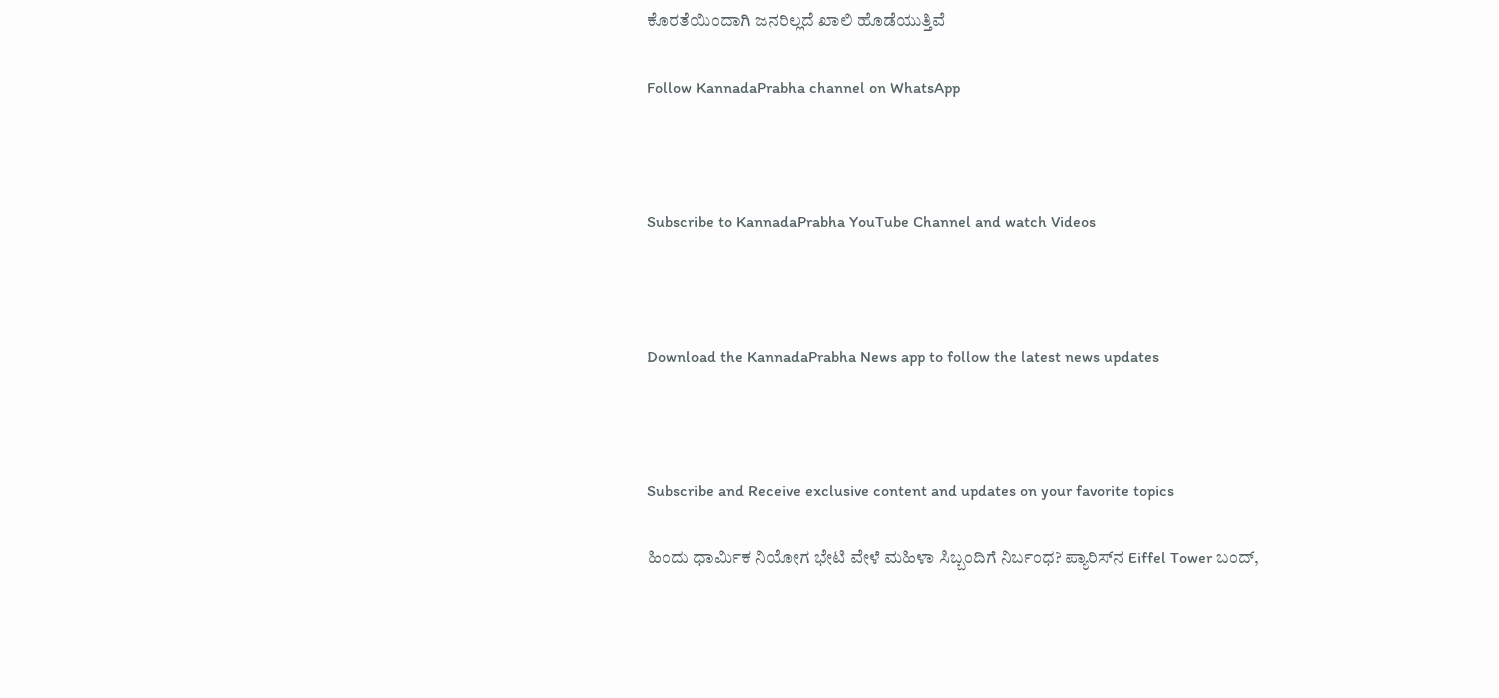ಕೊರತೆಯಿಂದಾಗಿ ಜನರಿಲ್ಲದೆ ಖಾಲಿ ಹೊಡೆಯುತ್ತಿವೆ

Follow KannadaPrabha channel on WhatsApp



Subscribe to KannadaPrabha YouTube Channel and watch Videos



Download the KannadaPrabha News app to follow the latest news updates



Subscribe and Receive exclusive content and updates on your favorite topics

ಹಿಂದು ಧಾರ್ಮಿಕ ನಿಯೋಗ ಭೇಟಿ ವೇಳೆ ಮಹಿಳಾ ಸಿಬ್ಬಂದಿಗೆ ನಿರ್ಬಂಧ? ಪ್ಯಾರಿಸ್‌ನ Eiffel Tower ಬಂದ್,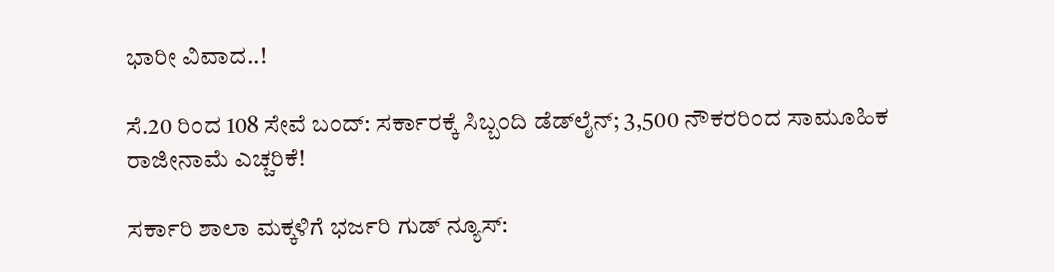ಭಾರೀ ವಿವಾದ..!

ಸೆ.20 ರಿಂದ 108 ಸೇವೆ ಬಂದ್: ಸರ್ಕಾರಕ್ಕೆ ಸಿಬ್ಬಂದಿ ಡೆಡ್‌ಲೈನ್; 3,500 ನೌಕರರಿಂದ ಸಾಮೂಹಿಕ ರಾಜೀನಾಮೆ ಎಚ್ಚರಿಕೆ!

ಸರ್ಕಾರಿ ಶಾಲಾ ಮಕ್ಕಳಿಗೆ ಭರ್ಜರಿ ಗುಡ್ ನ್ಯೂಸ್: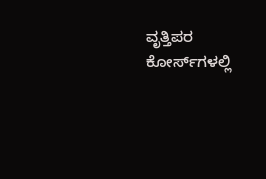ವೃತ್ತಿಪರ ಕೋರ್ಸ್‌ಗಳಲ್ಲಿ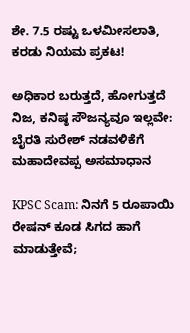ಶೇ. 7.5 ರಷ್ಟು ಒಳಮೀಸಲಾತಿ, ಕರಡು ನಿಯಮ ಪ್ರಕಟ!

ಅಧಿಕಾರ ಬರುತ್ತದೆ, ಹೋಗುತ್ತದೆ ನಿಜ, ಕನಿಷ್ಠ ಸೌಜನ್ಯವೂ ಇಲ್ಲವೇ: ಬೈರತಿ ಸುರೇಶ್ ನಡವಳಿಕೆಗೆ ಮಹಾದೇವಪ್ಪ ಅಸಮಾಧಾನ

KPSC Scam: ನಿನಗೆ 5 ರೂಪಾಯಿ ರೇಷನ್ ಕೂಡ ಸಿಗದ ಹಾಗೆ ಮಾಡುತ್ತೇವೆ;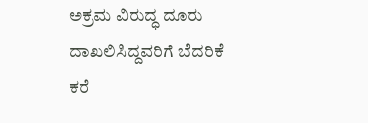ಅಕ್ರಮ ವಿರುದ್ಧ ದೂರು ದಾಖಲಿಸಿದ್ದವರಿಗೆ ಬೆದರಿಕೆ ಕರೆ